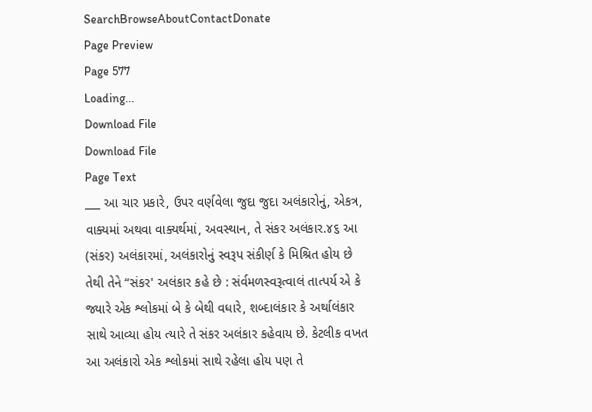SearchBrowseAboutContactDonate
Page Preview
Page 577
Loading...
Download File
Download File
Page Text
___ આ ચાર પ્રકારે, ઉપર વર્ણવેલા જુદા જુદા અલંકારોનું, એકત્ર, વાક્યમાં અથવા વાક્યર્થમાં, અવસ્થાન, તે સંકર અલંકાર.૪૬ આ (સંકર) અલંકારમાં, અલંકારોનું સ્વરૂપ સંકીર્ણ કે મિશ્રિત હોય છે તેથી તેને “સંકર' અલંકાર કહે છે : સંર્વમળસ્વરૂત્વાલં તાત્પર્ય એ કે જ્યારે એક શ્લોકમાં બે કે બેથી વધારે, શબ્દાલંકાર કે અર્થાલંકાર સાથે આવ્યા હોય ત્યારે તે સંકર અલંકાર કહેવાય છે. કેટલીક વખત આ અલંકારો એક શ્લોકમાં સાથે રહેલા હોય પણ તે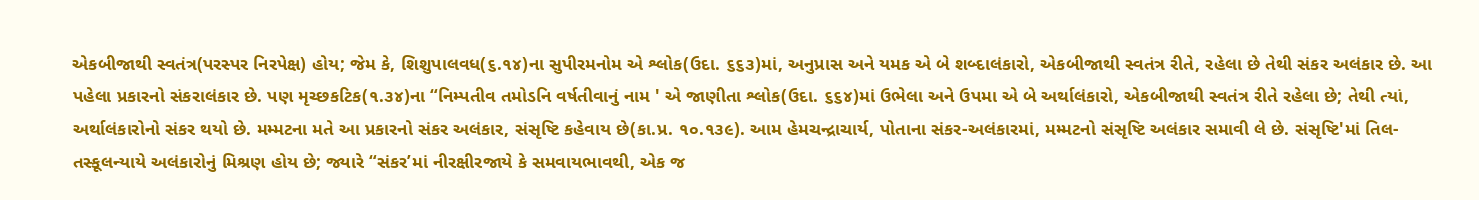એકબીજાથી સ્વતંત્ર(પરસ્પર નિરપેક્ષ) હોય; જેમ કે, શિશુપાલવધ(૬.૧૪)ના સુપીરમનોમ એ શ્લોક(ઉદા. ૬૬૩)માં, અનુપ્રાસ અને યમક એ બે શબ્દાલંકારો, એકબીજાથી સ્વતંત્ર રીતે, રહેલા છે તેથી સંકર અલંકાર છે. આ પહેલા પ્રકારનો સંકરાલંકાર છે. પણ મૃચ્છકટિક(૧.૩૪)ના “નિમ્પતીવ તમોડનિ વર્ષતીવાનું નામ ' એ જાણીતા શ્લોક(ઉદા. ૬૬૪)માં ઉભેલા અને ઉપમા એ બે અર્થાલંકારો, એકબીજાથી સ્વતંત્ર રીતે રહેલા છે; તેથી ત્યાં, અર્થાલંકારોનો સંકર થયો છે. મમ્મટના મતે આ પ્રકારનો સંકર અલંકાર, સંસૃષ્ટિ કહેવાય છે(કા.પ્ર. ૧૦.૧૩૯). આમ હેમચન્દ્રાચાર્ય, પોતાના સંકર-અલંકારમાં, મમ્મટનો સંસૃષ્ટિ અલંકાર સમાવી લે છે. સંસૃષ્ટિ'માં તિલ-તસ્કૂલન્યાયે અલંકારોનું મિશ્રણ હોય છે; જ્યારે “સંકર’માં નીરક્ષીરજાયે કે સમવાયભાવથી, એક જ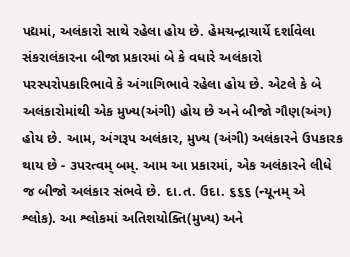પદ્યમાં, અલંકારો સાથે રહેલા હોય છે. હેમચન્દ્રાચાર્યે દર્શાવેલા સંકરાલંકારના બીજા પ્રકારમાં બે કે વધારે અલંકારો પરસ્પરોપકારિભાવે કે અંગાગિભાવે રહેલા હોય છે. એટલે કે બે અલંકારોમાંથી એક મુખ્ય(અંગી) હોય છે અને બીજો ગૌણ(અંગ) હોય છે. આમ, અંગરૂપ અલંકાર, મુખ્ય (અંગી) અલંકારને ઉપકારક થાય છે - ૩પરત્વમ્ બમ્. આમ આ પ્રકારમાં, એક અલંકારને લીધે જ બીજો અલંકાર સંભવે છે. દા.ત. ઉદા. ૬૬૬ (ન્યૂનમ્ એ શ્લોક). આ શ્લોકમાં અતિશયોક્તિ(મુખ્ય) અને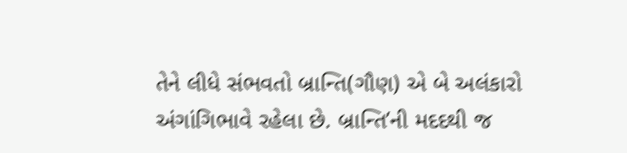તેને લીધે સંભવતો બ્રાન્તિ(ગૌણ) એ બે અલંકારો અંગાંગિભાવે રહેલા છે. બ્રાન્તિ’ની મદદથી જ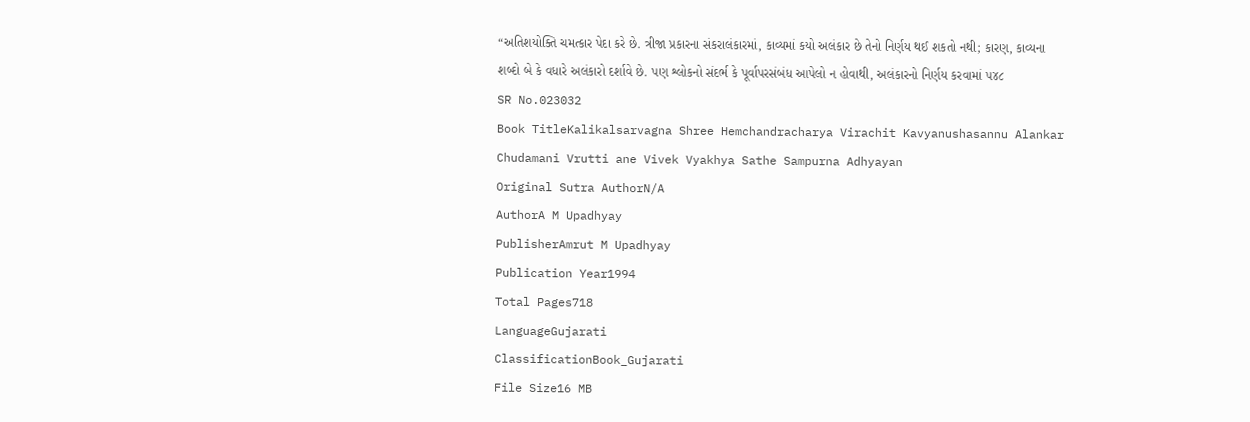“અતિશયોક્તિ ચમત્કાર પેદા કરે છે. ત્રીજા પ્રકારના સંકરાલંકારમાં, કાવ્યમાં કયો અલંકાર છે તેનો નિર્ણય થઈ શકતો નથી; કારણ, કાવ્યના શબ્દો બે કે વધારે અલંકારો દર્શાવે છે. પણ શ્લોકનો સંદર્ભ કે પૂર્વાપરસંબંધ આપેલો ન હોવાથી, અલંકારનો નિર્ણય કરવામાં ૫૪૮
SR No.023032
Book TitleKalikalsarvagna Shree Hemchandracharya Virachit Kavyanushasannu Alankar Chudamani Vrutti ane Vivek Vyakhya Sathe Sampurna Adhyayan
Original Sutra AuthorN/A
AuthorA M Upadhyay
PublisherAmrut M Upadhyay
Publication Year1994
Total Pages718
LanguageGujarati
ClassificationBook_Gujarati
File Size16 MB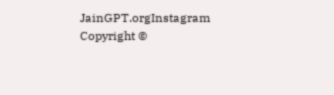JainGPT.orgInstagram
Copyright ©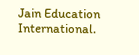Jain Education International.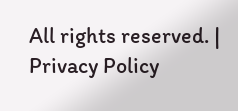All rights reserved. | Privacy Policy